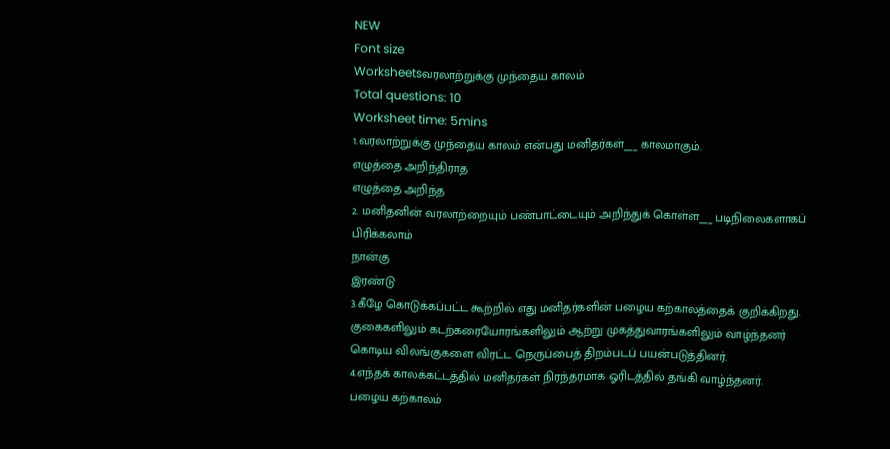NEW
Font size
Worksheetsவரலாற்றுக்கு முந்தைய காலம்
Total questions: 10
Worksheet time: 5mins
1.வரலாற்றுக்கு முந்தைய காலம் என்பது மனிதர்கள்___ காலமாகும்.
எழுத்தை அறிந்திராத
எழுத்தை அறிந்த
2. மனிதனின் வரலாற்றையும் பண்பாட்டையும் அறிந்துக் கொள்ள___ படிநிலைகளாகப் பிரிக்கலாம்
நான்கு
இரண்டு
3.கீழே கொடுக்கப்பட்ட கூற்றில் எது மனிதர்களின் பழைய கற்காலத்தைக் குறிக்கிறது.
குகைகளிலும் கடற்கரையோரங்களிலும் ஆற்று முகத்துவாரங்களிலும் வாழ்ந்தனர்
கொடிய விலங்குகளை விரட்ட நெருப்பைத் திறம்படப் பயன்படுத்தினர்.
4.எந்தக் காலக்கட்டத்தில் மனிதர்கள் நிரந்தரமாக ஓரிடத்தில் தங்கி வாழ்ந்தனர்.
பழைய கற்காலம்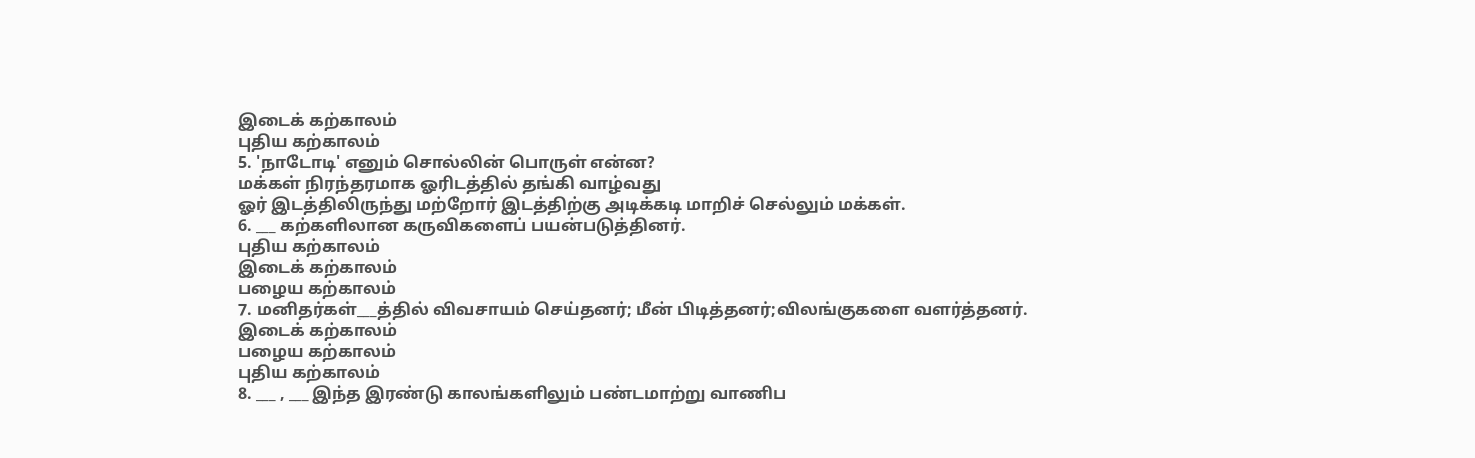இடைக் கற்காலம்
புதிய கற்காலம்
5. 'நாடோடி' எனும் சொல்லின் பொருள் என்ன?
மக்கள் நிரந்தரமாக ஓரிடத்தில் தங்கி வாழ்வது
ஓர் இடத்திலிருந்து மற்றோர் இடத்திற்கு அடிக்கடி மாறிச் செல்லும் மக்கள்.
6. ___ கற்களிலான கருவிகளைப் பயன்படுத்தினர்.
புதிய கற்காலம்
இடைக் கற்காலம்
பழைய கற்காலம்
7. மனிதர்கள்___த்தில் விவசாயம் செய்தனர்; மீன் பிடித்தனர்;விலங்குகளை வளர்த்தனர்.
இடைக் கற்காலம்
பழைய கற்காலம்
புதிய கற்காலம்
8. ___ , ___ இந்த இரண்டு காலங்களிலும் பண்டமாற்று வாணிப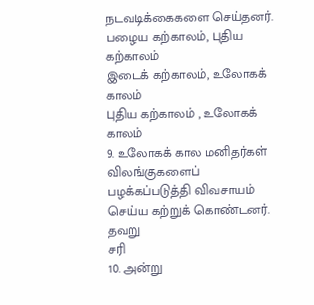நடவடிக்கைகளை செய்தனர்.
பழைய கற்காலம், புதிய கற்காலம்
இடைக் கற்காலம், உலோகக் காலம்
புதிய கற்காலம் , உலோகக் காலம்
9. உலோகக் கால மனிதர்கள் விலங்குகளைப் பழக்கப்படுத்தி விவசாயம் செய்ய கற்றுக் கொண்டனர்.
தவறு
சரி
10. அன்று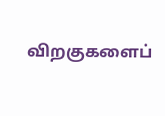விறகுகளைப்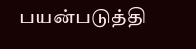பயன்படுத்தி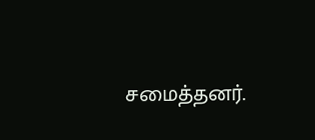சமைத்தனர்.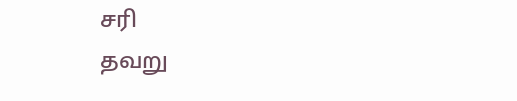சரி
தவறு